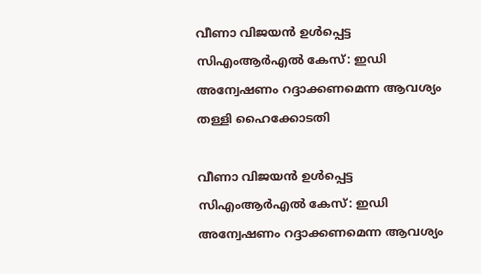വീണാ വിജയൻ ഉൾപ്പെട്ട സിഎംആർഎൽ കേസ്: ഇഡി അന്വേഷണം റദ്ദാക്കണമെന്ന ആവശ്യം തള്ളി ഹൈക്കോടതി

വീണാ വിജയൻ ഉൾപ്പെട്ട സിഎംആർഎൽ കേസ്: ഇഡി അന്വേഷണം റദ്ദാക്കണമെന്ന ആവശ്യം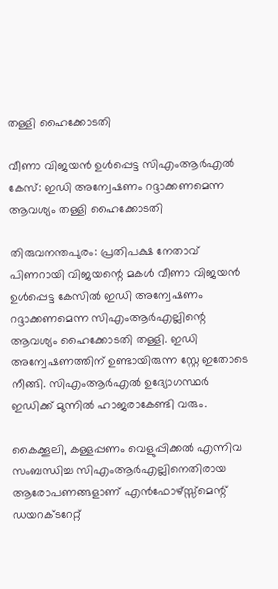തള്ളി ഹൈക്കോടതി

വീണാ വിജയൻ ഉൾപ്പെട്ട സിഎംആർഎൽ കേസ്: ഇഡി അന്വേഷണം റദ്ദാക്കണമെന്ന ആവശ്യം തള്ളി ഹൈക്കോടതി

തിരുവനന്തപുരം: പ്രതിപക്ഷ നേതാവ് പിണറായി വിജയന്റെ മകൾ വീണാ വിജയൻ ഉൾപ്പെട്ട കേസിൽ ഇഡി അന്വേഷണം റദ്ദാക്കണമെന്ന സിഎംആർഎല്ലിന്റെ ആവശ്യം ഹൈക്കോടതി തള്ളി. ഇഡി അന്വേഷണത്തിന് ഉണ്ടായിരുന്ന സ്റ്റേ ഇതോടെ നീങ്ങി. സിഎംആർഎൽ ഉദ്യോഗസ്ഥർ ഇഡിക്ക് മുന്നിൽ ഹാജരാകേണ്ടി വരും.

കൈക്കൂലി, കള്ളപ്പണം വെളുപ്പിക്കൽ എന്നിവ സംബന്ധിച്ച സിഎംആർഎല്ലിനെതിരായ ആരോപണങ്ങളാണ് എൻഫോഴ്സ്സ്മെന്റ് ഡയറക്ടറേറ്റ്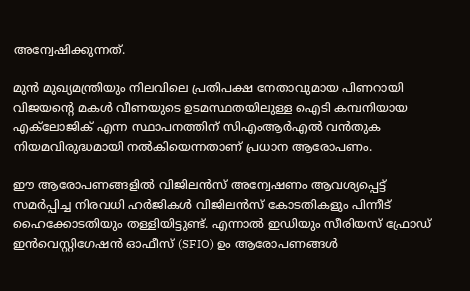അന്വേഷിക്കുന്നത്.

മുൻ മുഖ്യമന്ത്രിയും നിലവിലെ പ്രതിപക്ഷ നേതാവുമായ പിണറായി വിജയന്റെ മകൾ വീണയുടെ ഉടമസ്ഥതയിലുള്ള ഐടി കമ്പനിയായ എക്‌ലോജിക് എന്ന സ്ഥാപനത്തിന് സിഎംആർഎൽ വൻതുക നിയമവിരുദ്ധമായി നൽകിയെന്നതാണ് പ്രധാന ആരോപണം.

ഈ ആരോപണങ്ങളിൽ വിജിലൻസ് അന്വേഷണം ആവശ്യപ്പെട്ട് സമർപ്പിച്ച നിരവധി ഹർജികൾ വിജിലൻസ് കോടതികളും പിന്നീട് ഹൈക്കോടതിയും തള്ളിയിട്ടുണ്ട്. എന്നാൽ ഇഡിയും സീരിയസ് ഫ്രോഡ് ഇൻവെസ്റ്റിഗേഷൻ ഓഫീസ് (SFIO) ഉം ആരോപണങ്ങൾ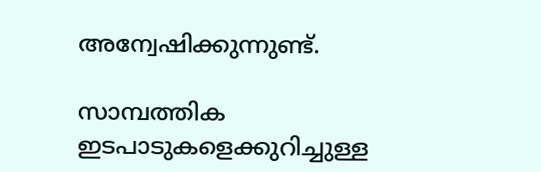അന്വേഷിക്കുന്നുണ്ട്.

സാമ്പത്തിക ഇടപാടുകളെക്കുറിച്ചുള്ള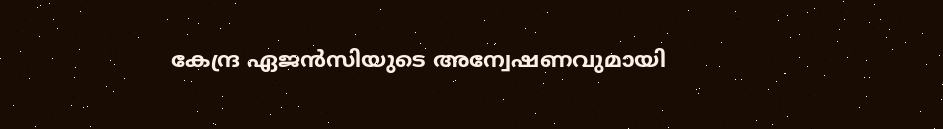കേന്ദ്ര ഏജൻസിയുടെ അന്വേഷണവുമായി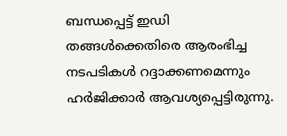ബന്ധപ്പെട്ട് ഇഡി തങ്ങൾക്കെതിരെ ആരംഭിച്ച നടപടികൾ റദ്ദാക്കണമെന്നും ഹർജിക്കാർ ആവശ്യപ്പെട്ടിരുന്നു.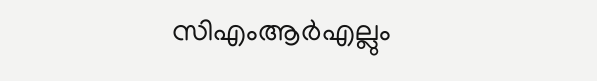സിഎംആർഎല്ലും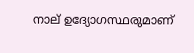നാല് ഉദ്യോഗസ്ഥരുമാണ്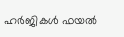ഹർജികൾ ഫയൽ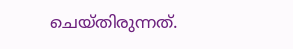ചെയ്‌തിരുന്നത്.